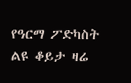የዓርማ ፖድካስት ልዩ ቆይታ ዛሬ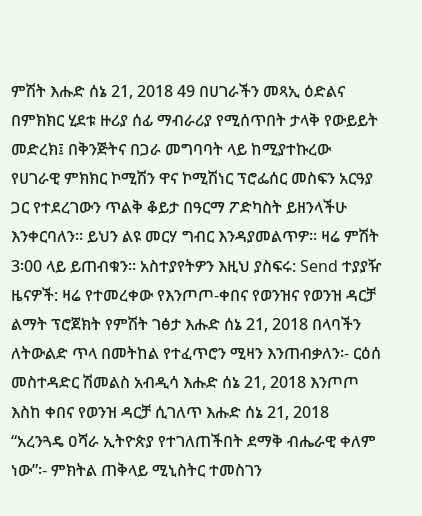ምሽት እሑድ ሰኔ 21, 2018 49 በሀገራችን መጻኢ ዕድልና በምክክር ሂደቱ ዙሪያ ሰፊ ማብራሪያ የሚሰጥበት ታላቅ የውይይት መድረክ፤ በቅንጅትና በጋራ መግባባት ላይ ከሚያተኩረው የሀገራዊ ምክክር ኮሚሽን ዋና ኮሚሽነር ፕሮፌሰር መስፍን አርዓያ ጋር የተደረገውን ጥልቅ ቆይታ በዓርማ ፖድካስት ይዘንላችሁ እንቀርባለን። ይህን ልዩ መርሃ ግብር እንዳያመልጥዎ። ዛሬ ምሽት 3፡00 ላይ ይጠብቁን። አስተያየትዎን እዚህ ያስፍሩ: Send ተያያዥ ዜናዎች: ዛሬ የተመረቀው የእንጦጦ-ቀበና የወንዝና የወንዝ ዳርቻ ልማት ፕሮጀክት የምሽት ገፅታ እሑድ ሰኔ 21, 2018 በላባችን ለትውልድ ጥላ በመትከል የተፈጥሮን ሚዛን እንጠብቃለን፡- ርዕሰ መስተዳድር ሽመልስ አብዲሳ እሑድ ሰኔ 21, 2018 እንጦጦ እስከ ቀበና የወንዝ ዳርቻ ሲገለጥ እሑድ ሰኔ 21, 2018 “አረንጓዴ ዐሻራ ኢትዮጵያ የተገለጠችበት ደማቅ ብሔራዊ ቀለም ነው”፡- ምክትል ጠቅላይ ሚኒስትር ተመስገን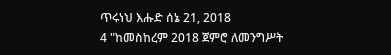ጥሩነህ እሑድ ሰኔ 21, 2018
4 "ከመስከረም 2018 ጀምሮ ለመንግሥት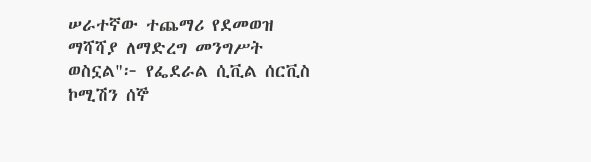ሠራተኛው ተጨማሪ የደመወዝ ማሻሻያ ለማድረግ መንግሥት ወስኗል"፦ የፌደራል ሲቪል ሰርቪስ ኮሚሽን ሰኞ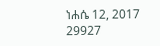ነሐሴ 12, 2017 29927